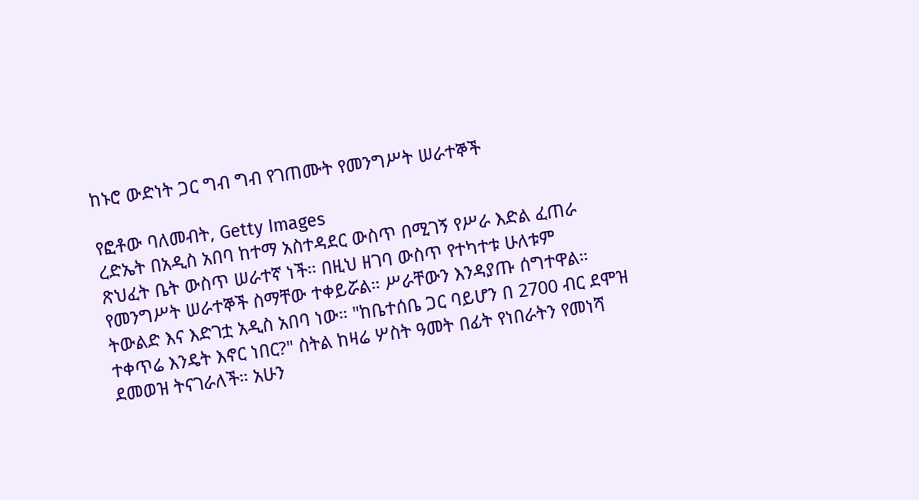ከኑሮ ውድነት ጋር ግብ ግብ የገጠሙት የመንግሥት ሠራተኞች

የፎቶው ባለመብት, Getty Images
ረድኤት በአዲስ አበባ ከተማ አስተዳደር ውስጥ በሚገኝ የሥራ እድል ፈጠራ ጽህፈት ቤት ውስጥ ሠራተኛ ነች። በዚህ ዘገባ ውስጥ የተካተቱ ሁለቱም የመንግሥት ሠራተኞች ስማቸው ተቀይሯል። ሥራቸውን እንዳያጡ ሰግተዋል።
ትውልድ እና እድገቷ አዲስ አበባ ነው። "ከቤተሰቤ ጋር ባይሆን በ 2700 ብር ደሞዝ ተቀጥሬ እንዴት እኖር ነበር?" ስትል ከዛሬ ሦስት ዓመት በፊት የነበራትን የመነሻ ደመወዝ ትናገራለች። አሁን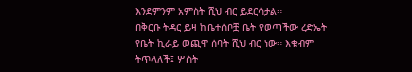እንደምንም አምስት ሺህ ብር ይደርሳታል።
በቅርቡ ትዳር ይዛ ከቤተሰቦቿ ቤት የወጣችው ረድኤት የቤት ኪራይ ወጪዋ ሰባት ሺህ ብር ነው። እቁብም ትጥላለች፤ ሦስት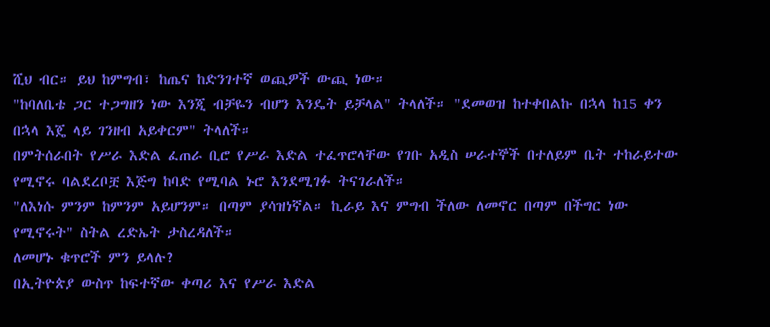ሺህ ብር። ይህ ከምግብ፣ ከጤና ከድንገተኛ ወጪዎች ውጪ ነው።
"ከባለቤቴ ጋር ተጋግዘን ነው እንጂ ብቻዬን ብሆን እንዴት ይቻላል" ትላለች። "ደመወዝ ከተቀበልኩ በኋላ ከ15 ቀን በኋላ እጄ ላይ ገንዘብ አይቀርም" ትላለች።
በምትሰራበት የሥራ እድል ፈጠራ ቢሮ የሥራ እድል ተፈጥሮላቸው የገቡ አዲስ ሠራተኞች በተለይም ቤት ተከራይተው የሚኖሩ ባልደረቦቿ እጅግ ከባድ የሚባል ኑሮ እንደሚገፉ ትናገራለች።
"ለእነሱ ምንም ከምንም አይሆንም። በጣም ያሳዝነኛል። ኪራይ እና ምግብ ችለው ለመኖር በጣም በችግር ነው የሚኖሩት" ስትል ረድኤት ታስረዳለች።
ለመሆኑ ቁጥሮች ምን ይላሉ?
በኢትዮጵያ ውስጥ ከፍተኛው ቀጣሪ እና የሥራ እድል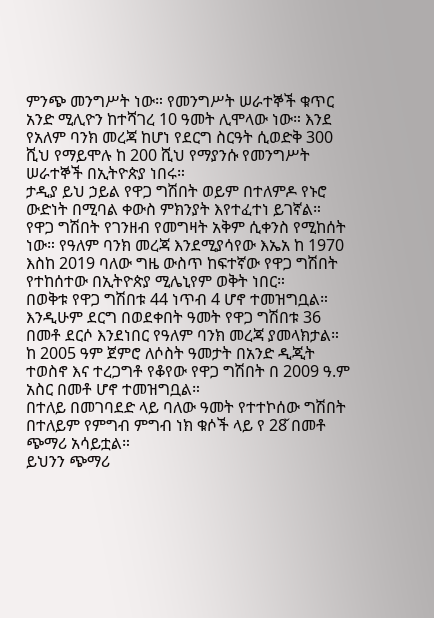ምንጭ መንግሥት ነው። የመንግሥት ሠራተኞች ቁጥር አንድ ሚሊዮን ከተሻገረ 10 ዓመት ሊሞላው ነው። እንደ የአለም ባንክ መረጃ ከሆነ የደርግ ስርዓት ሲወድቅ 300 ሺህ የማይሞሉ ከ 200 ሺህ የማያንሱ የመንግሥት ሠራተኞች በኢትዮጵያ ነበሩ።
ታዲያ ይህ ኃይል የዋጋ ግሽበት ወይም በተለምዶ የኑሮ ውድነት በሚባል ቀውስ ምክንያት እየተፈተነ ይገኛል። የዋጋ ግሽበት የገንዘብ የመግዛት አቅም ሲቀንስ የሚከሰት ነው። የዓለም ባንክ መረጃ እንደሚያሳየው እኤአ ከ 1970 እስከ 2019 ባለው ግዜ ውስጥ ከፍተኛው የዋጋ ግሽበት የተከሰተው በኢትዮጵያ ሚሌኒየም ወቅት ነበር።
በወቅቱ የዋጋ ግሽበቱ 44 ነጥብ 4 ሆኖ ተመዝግቧል። እንዲሁም ደርግ በወደቀበት ዓመት የዋጋ ግሽበቱ 36 በመቶ ደርሶ እንደነበር የዓለም ባንክ መረጃ ያመላክታል። ከ 2005 ዓም ጀምሮ ለሶስት ዓመታት በአንድ ዲጂት ተወስኖ እና ተረጋግቶ የቆየው የዋጋ ግሽበት በ 2009 ዓ.ም አስር በመቶ ሆኖ ተመዝግቧል።
በተለይ በመገባደድ ላይ ባለው ዓመት የተተኮሰው ግሽበት በተለይም የምግብ ምግብ ነክ ቁሶች ላይ የ 28̌ በመቶ ጭማሪ አሳይቷል።
ይህንን ጭማሪ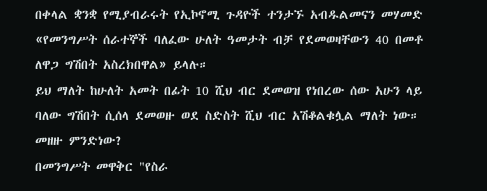በቀላል ቋንቋ የሚያብራሩት የኢኮኖሚ ጉዳዮች ተንታኙ አብዱልመናን መሃመድ «የመንግሥት ሰራተኞች ባለፈው ሁለት ዓመታት ብቻ የደመወዛቸውን 40 በመቶ ለዋጋ ግሽበት አስረክበዋል» ይላሉ።
ይህ ማለት ከሁለት አመት በፊት 10 ሺህ ብር ደመወዝ የነበረው ሰው አሁን ላይ ባለው ግሽበት ሲሰላ ደመወዙ ወደ ስድስት ሺህ ብር አሽቆልቁሏል ማለት ነው።
መዘዙ ምንድነው?
በመንግሥት መዋቅር "የስራ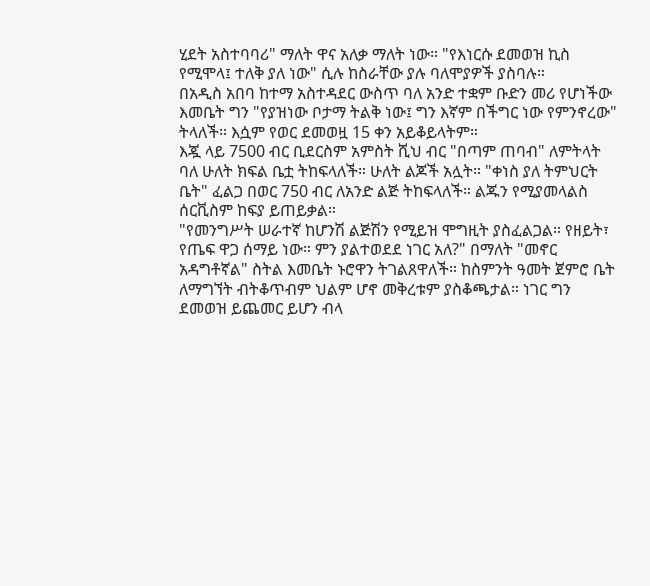ሂደት አስተባባሪ" ማለት ዋና አለቃ ማለት ነው። "የእነርሱ ደመወዝ ኪስ የሚሞላ፤ ተለቅ ያለ ነው" ሲሉ ከስራቸው ያሉ ባለሞያዎች ያስባሉ።
በአዲስ አበባ ከተማ አስተዳደር ውስጥ ባለ አንድ ተቋም ቡድን መሪ የሆነችው እመቤት ግን "የያዝነው ቦታማ ትልቅ ነው፤ ግን እኛም በችግር ነው የምንኖረው" ትላለች። እሷም የወር ደመወዟ 15 ቀን አይቆይላትም።
እጇ ላይ 7500 ብር ቢደርስም አምስት ሺህ ብር "በጣም ጠባብ" ለምትላት ባለ ሁለት ክፍል ቤቷ ትከፍላለች። ሁለት ልጆች አሏት። "ቀነስ ያለ ትምህርት ቤት" ፈልጋ በወር 750 ብር ለአንድ ልጅ ትከፍላለች። ልጁን የሚያመላልስ ሰርቪስም ከፍያ ይጠይቃል።
"የመንግሥት ሠራተኛ ከሆንሽ ልጅሽን የሚይዝ ሞግዚት ያስፈልጋል። የዘይት፣ የጤፍ ዋጋ ሰማይ ነው። ምን ያልተወደደ ነገር አለ?" በማለት "መኖር አዳግቶኛል" ስትል እመቤት ኑሮዋን ትገልጸዋለች። ከስምንት ዓመት ጀምሮ ቤት ለማግኘት ብትቆጥብም ህልም ሆኖ መቅረቱም ያስቆጫታል። ነገር ግን ደመወዝ ይጨመር ይሆን ብላ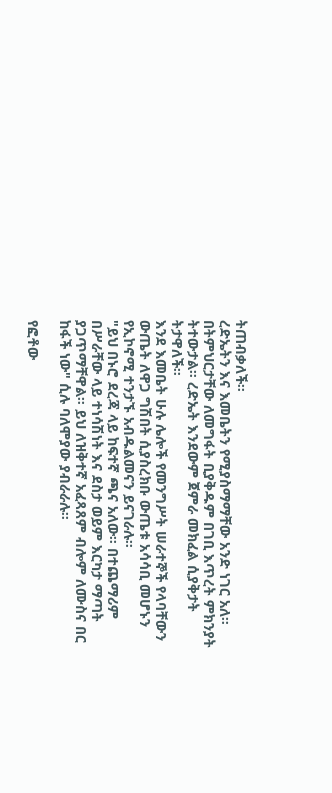ትጠብቃለች።
ረድኤትን እና እመቤትን የሚያስማማቸው አንድ ነገር አለ። በትምህርታቸው ለመግፋት ቢያቅዱም በገቢ እጥረት ምክንያት ትተውታል። ረድኤት እንደውም ጀምራ መክፈል ሲያቅታት ትታዋለች።
እንደ እመቤት ሁሉ ሌሎች የመንግሥት ሠራተኞች የላባቸውን ውጤት ለዋጋ ግሽበት ሲያስረክቡ ውጤቱ አሳሳቢ መሆኑን የኢኮኖሚ ተንታኙ አብዱልመናን ይናገራሉ።
"ይህ በኑሮ ደረጃ ላይ ከፍተኛ ጫና አለው። በተጨማሪም በሥራቸው ላይ ተነሳሽነት እና ደስታ ወይም እርካታ ማጣት ያጋጥማቸዋል። ይህ ለዝቅተኛ አፈጻጸም ብሎም ለሙስና በር ከፋች ነው" ሲሉ ባለሞያው ያብራራሉ።

የፎቶው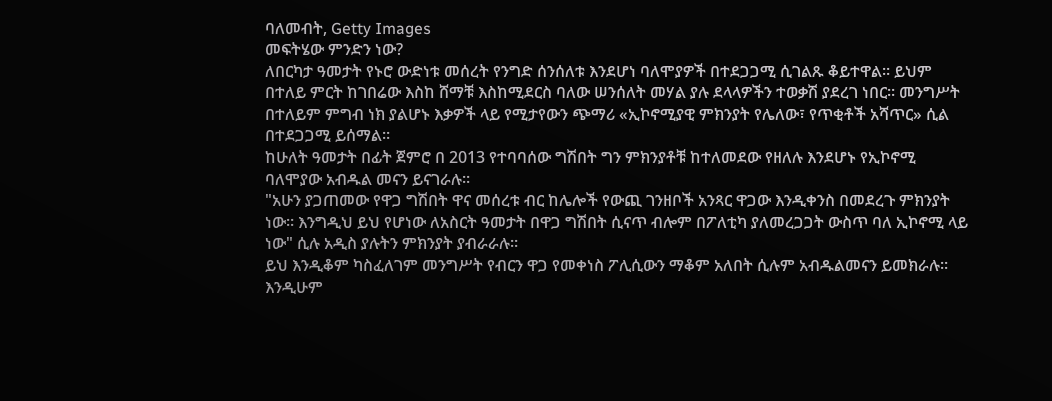ባለመብት, Getty Images
መፍትሄው ምንድን ነው?
ለበርካታ ዓመታት የኑሮ ውድነቱ መሰረት የንግድ ሰንሰለቱ እንደሆነ ባለሞያዎች በተደጋጋሚ ሲገልጹ ቆይተዋል። ይህም በተለይ ምርት ከገበሬው እስከ ሸማቹ እስከሚደርስ ባለው ሠንሰለት መሃል ያሉ ደላላዎችን ተወቃሽ ያደረገ ነበር። መንግሥት በተለይም ምግብ ነክ ያልሆኑ እቃዎች ላይ የሚታየውን ጭማሪ «ኢኮኖሚያዊ ምክንያት የሌለው፣ የጥቂቶች አሻጥር» ሲል በተደጋጋሚ ይሰማል።
ከሁለት ዓመታት በፊት ጀምሮ በ 2013 የተባባሰው ግሽበት ግን ምክንያቶቹ ከተለመደው የዘለሉ እንደሆኑ የኢኮኖሚ ባለሞያው አብዱል መናን ይናገራሉ።
"አሁን ያጋጠመው የዋጋ ግሽበት ዋና መሰረቱ ብር ከሌሎች የውጪ ገንዘቦች አንጻር ዋጋው እንዲቀንስ በመደረጉ ምክንያት ነው። እንግዲህ ይህ የሆነው ለአስርት ዓመታት በዋጋ ግሽበት ሲናጥ ብሎም በፖለቲካ ያለመረጋጋት ውስጥ ባለ ኢኮኖሚ ላይ ነው" ሲሉ አዲስ ያሉትን ምክንያት ያብራራሉ።
ይህ እንዲቆም ካስፈለገም መንግሥት የብርን ዋጋ የመቀነስ ፖሊሲውን ማቆም አለበት ሲሉም አብዱልመናን ይመክራሉ። እንዲሁም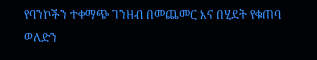የባንኮችን ተቀማጭ ገንዘብ በመጨመር እና በሂደት የቁጠባ ወለድን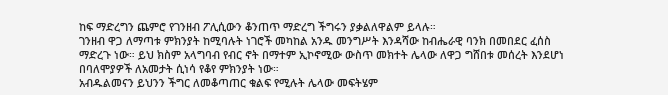ከፍ ማድረግን ጨምሮ የገንዘብ ፖሊሲውን ቆንጠጥ ማድረግ ችግሩን ያቃልለዋልም ይላሉ።
ገንዘብ ዋጋ ለማጣቱ ምክንያት ከሚባሉት ነገሮች መካከል አንዱ መንግሥት እንዳሻው ከብሔራዊ ባንክ በመበደር ፈሰስ ማድረጉ ነው። ይህ ክስም አላግባብ የብር ኖት በማተም ኢኮኖሚው ውስጥ መክተት ሌላው ለዋጋ ግሸበቱ መሰረት እንደሆነ በባለሞያዎች ለአመታት ሲነሳ የቆየ ምክንያት ነው።
አብዱልመናን ይህንን ችግር ለመቆጣጠር ቁልፍ የሚሉት ሌላው መፍትሄም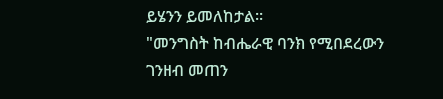ይሄንን ይመለከታል።
"መንግስት ከብሔራዊ ባንክ የሚበደረውን ገንዘብ መጠን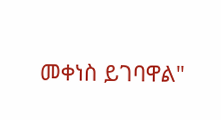መቀነስ ይገባዋል"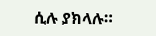ሲሉ ያክላሉ።